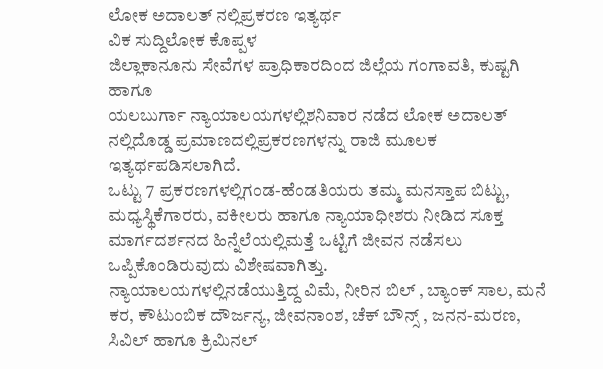ಲೋಕ ಅದಾಲತ್ ನಲ್ಲಿಪ್ರಕರಣ ಇತ್ಯರ್ಥ
ವಿಕ ಸುದ್ದಿಲೋಕ ಕೊಪ್ಪಳ
ಜಿಲ್ಲಾಕಾನೂನು ಸೇವೆಗಳ ಪ್ರಾಧಿಕಾರದಿಂದ ಜಿಲ್ಲೆಯ ಗಂಗಾವತಿ, ಕುಷ್ಟಗಿ ಹಾಗೂ
ಯಲಬುರ್ಗಾ ನ್ಯಾಯಾಲಯಗಳಲ್ಲಿಶನಿವಾರ ನಡೆದ ಲೋಕ ಅದಾಲತ್ ನಲ್ಲಿದೊಡ್ಡ ಪ್ರಮಾಣದಲ್ಲಿಪ್ರಕರಣಗಳನ್ನು ರಾಜಿ ಮೂಲಕ ಇತ್ಯರ್ಥಪಡಿಸಲಾಗಿದೆ.
ಒಟ್ಟು 7 ಪ್ರಕರಣಗಳಲ್ಲಿಗಂಡ-ಹೆಂಡತಿಯರು ತಮ್ಮ ಮನಸ್ತಾಪ ಬಿಟ್ಟು, ಮಧ್ಯಸ್ಥಿಕೆಗಾರರು, ವಕೀಲರು ಹಾಗೂ ನ್ಯಾಯಾಧೀಶರು ನೀಡಿದ ಸೂಕ್ತ ಮಾರ್ಗದರ್ಶನದ ಹಿನ್ನೆಲೆಯಲ್ಲಿಮತ್ತೆ ಒಟ್ಟಿಗೆ ಜೀವನ ನಡೆಸಲು ಒಪ್ಪಿಕೊಂಡಿರುವುದು ವಿಶೇಷವಾಗಿತ್ತು.
ನ್ಯಾಯಾಲಯಗಳಲ್ಲಿನಡೆಯುತ್ತಿದ್ದ ವಿಮೆ, ನೀರಿನ ಬಿಲ್ , ಬ್ಯಾಂಕ್ ಸಾಲ, ಮನೆ ಕರ, ಕೌಟುಂಬಿಕ ದೌರ್ಜನ್ಯ, ಜೀವನಾಂಶ, ಚೆಕ್ ಬೌನ್ಸ್ , ಜನನ-ಮರಣ, ಸಿವಿಲ್ ಹಾಗೂ ಕ್ರಿಮಿನಲ್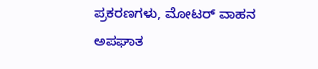ಪ್ರಕರಣಗಳು, ಮೋಟರ್ ವಾಹನ ಅಪಘಾತ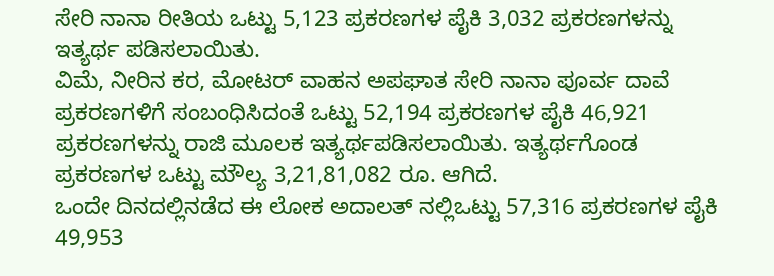ಸೇರಿ ನಾನಾ ರೀತಿಯ ಒಟ್ಟು 5,123 ಪ್ರಕರಣಗಳ ಪೈಕಿ 3,032 ಪ್ರಕರಣಗಳನ್ನು ಇತ್ಯರ್ಥ ಪಡಿಸಲಾಯಿತು.
ವಿಮೆ, ನೀರಿನ ಕರ, ಮೋಟರ್ ವಾಹನ ಅಪಘಾತ ಸೇರಿ ನಾನಾ ಪೂರ್ವ ದಾವೆ ಪ್ರಕರಣಗಳಿಗೆ ಸಂಬಂಧಿಸಿದಂತೆ ಒಟ್ಟು 52,194 ಪ್ರಕರಣಗಳ ಪೈಕಿ 46,921 ಪ್ರಕರಣಗಳನ್ನು ರಾಜಿ ಮೂಲಕ ಇತ್ಯರ್ಥಪಡಿಸಲಾಯಿತು. ಇತ್ಯರ್ಥಗೊಂಡ ಪ್ರಕರಣಗಳ ಒಟ್ಟು ಮೌಲ್ಯ 3,21,81,082 ರೂ. ಆಗಿದೆ.
ಒಂದೇ ದಿನದಲ್ಲಿನಡೆದ ಈ ಲೋಕ ಅದಾಲತ್ ನಲ್ಲಿಒಟ್ಟು 57,316 ಪ್ರಕರಣಗಳ ಪೈಕಿ 49,953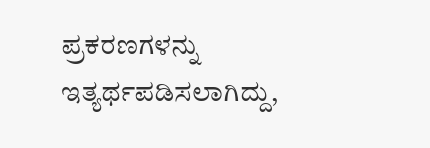ಪ್ರಕರಣಗಳನ್ನು ಇತ್ಯರ್ಥಪಡಿಸಲಾಗಿದ್ದು,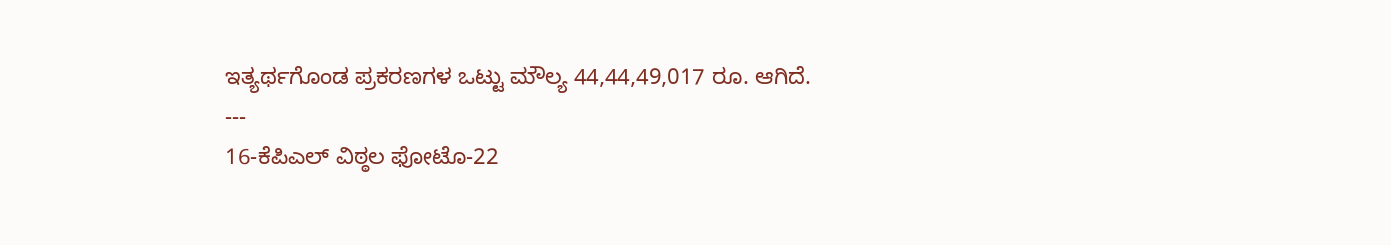ಇತ್ಯರ್ಥಗೊಂಡ ಪ್ರಕರಣಗಳ ಒಟ್ಟು ಮೌಲ್ಯ 44,44,49,017 ರೂ. ಆಗಿದೆ.
---
16-ಕೆಪಿಎಲ್ ವಿಠ್ಠಲ ಫೋಟೊ-22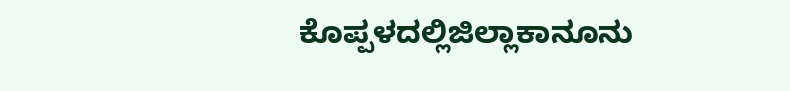ಕೊಪ್ಪಳದಲ್ಲಿಜಿಲ್ಲಾಕಾನೂನು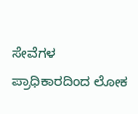ಸೇವೆಗಳ ಪ್ರಾಧಿಕಾರದಿಂದ ಲೋಕ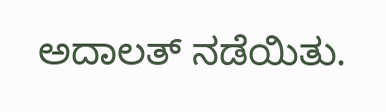ಅದಾಲತ್ ನಡೆಯಿತು.